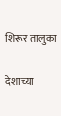शिरूर तालुका

देशाच्या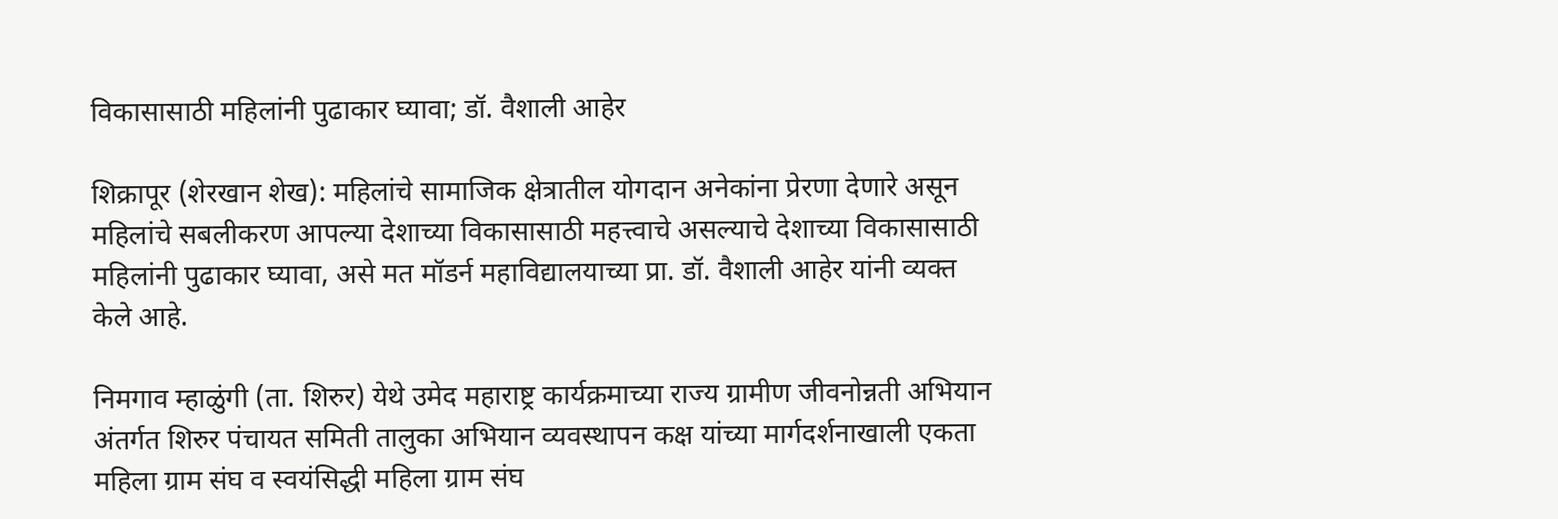विकासासाठी महिलांनी पुढाकार घ्यावा; डॉ. वैशाली आहेर

शिक्रापूर (शेरखान शेख): महिलांचे सामाजिक क्षेत्रातील योगदान अनेकांना प्रेरणा देणारे असून महिलांचे सबलीकरण आपल्या देशाच्या विकासासाठी महत्त्वाचे असल्याचे देशाच्या विकासासाठी महिलांनी पुढाकार घ्यावा, असे मत मॉडर्न महाविद्यालयाच्या प्रा. डॉ. वैशाली आहेर यांनी व्यक्त केले आहे.

निमगाव म्हाळुंगी (ता. शिरुर) येथे उमेद महाराष्ट्र कार्यक्रमाच्या राज्य ग्रामीण जीवनोन्नती अभियान अंतर्गत शिरुर पंचायत समिती तालुका अभियान व्यवस्थापन कक्ष यांच्या मार्गदर्शनाखाली एकता महिला ग्राम संघ व स्वयंसिद्धी महिला ग्राम संघ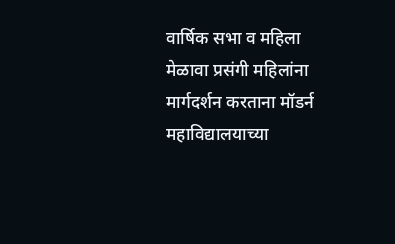वार्षिक सभा व महिला मेळावा प्रसंगी महिलांना मार्गदर्शन करताना मॉडर्न महाविद्यालयाच्या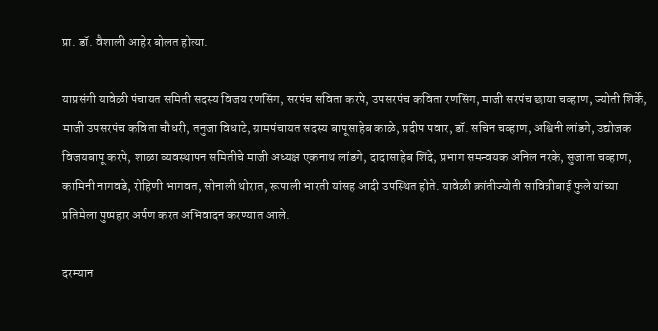प्रा. डॉ. वैशाली आहेर बोलत होत्या.

याप्रसंगी यावेळी पंचायत समिती सदस्य विजय रणसिंग, सरपंच सविता करपे, उपसरपंच कविता रणसिंग, माजी सरपंच छाया चव्हाण, ज्योती शिर्के, माजी उपसरपंच कविता चौधरी, तनुजा विधाटे, ग्रामपंचायत सदस्य बापूसाहेब काळे, प्रदीप पवार, डॉ. सचिन चव्हाण, अश्विनी लांडगे, उद्योजक विजयबापू करपे, शाळा व्यवस्थापन समितीचे माजी अध्यक्ष एकनाथ लांडगे, दादासाहेब शिंदे, प्रभाग समन्वयक अनिल नरके, सुजाता चव्हाण, कामिनी नागवडे, रोहिणी भागवत, सोनाली थोरात, रूपाली भारती यांसह आदी उपस्थित होते. यावेळी क्रांतीज्योती सावित्रीबाई फुले यांच्या प्रतिमेला पुष्पहार अर्पण करत अभिवादन करण्यात आले.

दरम्यान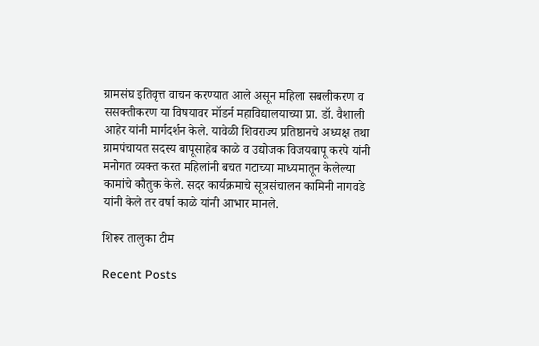ग्रामसंघ इतिवृत्त वाचन करण्यात आले असून महिला सबलीकरण व ससक्तीकरण या विषयावर मॉडर्न महाविद्यालयाच्या प्रा. डॉ. वैशाली आहेर यांनी मार्गदर्शन केले. यावेळी शिवराज्य प्रतिष्ठानचे अध्यक्ष तथा ग्रामपंचायत सदस्य बापूसाहेब काळे व उद्योजक विजयबापू करपे यांनी मनोगत व्यक्त करत महिलांनी बचत गटाच्या माध्यमातून केलेल्या कामांचे कौतुक केले. सदर कार्यक्रमाचे सूत्रसंचालन कामिनी नागवडे यांनी केले तर वर्षा काळे यांनी आभार मानले.

शिरूर तालुका टीम

Recent Posts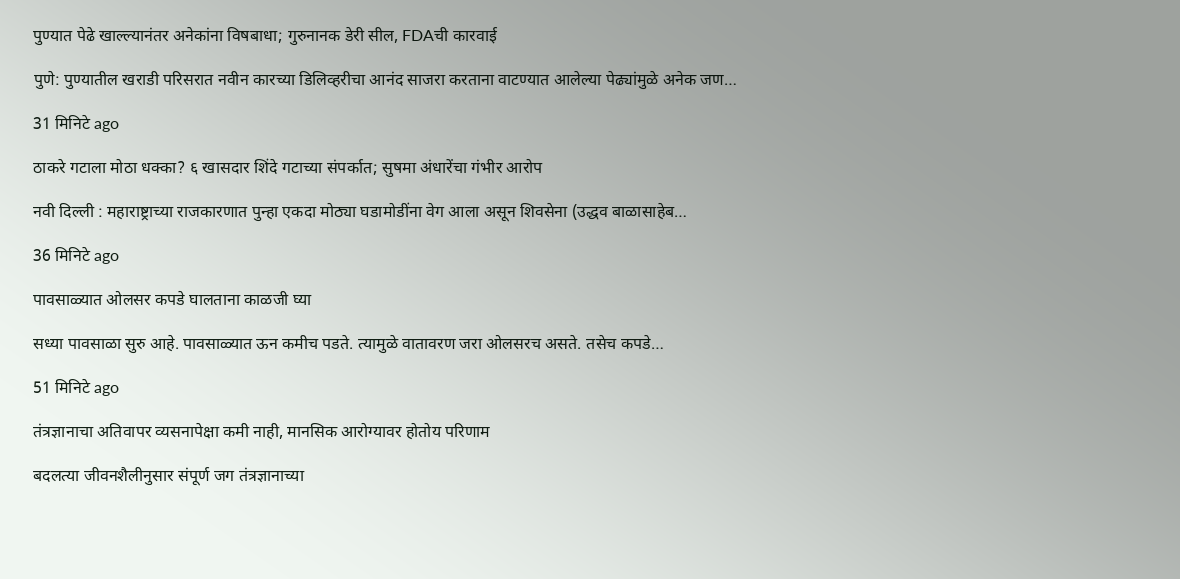पुण्यात पेढे खाल्ल्यानंतर अनेकांना विषबाधा; गुरुनानक डेरी सील, FDAची कारवाई

पुणे: पुण्यातील खराडी परिसरात नवीन कारच्या डिलिव्हरीचा आनंद साजरा करताना वाटण्यात आलेल्या पेढ्यांमुळे अनेक जण…

31 मिनिटे ago

ठाकरे गटाला मोठा धक्का? ६ खासदार शिंदे गटाच्या संपर्कात; सुषमा अंधारेंचा गंभीर आरोप

नवी दिल्ली : महाराष्ट्राच्या राजकारणात पुन्हा एकदा मोठ्या घडामोडींना वेग आला असून शिवसेना (उद्धव बाळासाहेब…

36 मिनिटे ago

पावसाळ्यात ओलसर कपडे घालताना काळजी घ्या

सध्या पावसाळा सुरु आहे. पावसाळ्यात ऊन कमीच पडते. त्यामुळे वातावरण जरा ओलसरच असते. तसेच कपडे…

51 मिनिटे ago

तंत्रज्ञानाचा अतिवापर व्यसनापेक्षा कमी नाही, मानसिक आरोग्यावर होतोय परिणाम

बदलत्या जीवनशैलीनुसार संपूर्ण जग तंत्रज्ञानाच्या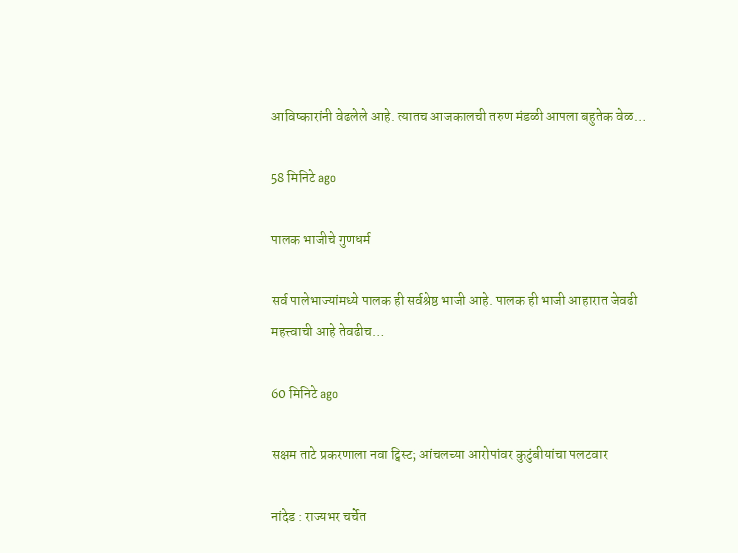आविष्कारांनी वेढलेले आहे. त्यातच आजकालची तरुण मंडळी आपला बहुतेक वेळ…

58 मिनिटे ago

पालक भाजीचे गुणधर्म

सर्व पालेभाज्यांमध्ये पालक ही सर्वश्रेष्ठ भाजी आहे. पालक ही भाजी आहारात जेवढी महत्त्वाची आहे तेवढीच…

60 मिनिटे ago

सक्षम ताटे प्रकरणाला नवा ट्विस्ट; आंचलच्या आरोपांवर कुटुंबीयांचा पलटवार

नांदेड : राज्यभर चर्चेत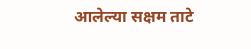आलेल्या सक्षम ताटे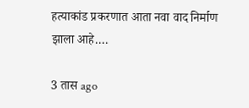हत्याकांड प्रकरणात आता नवा वाद निर्माण झाला आहे.…

3 तास ago